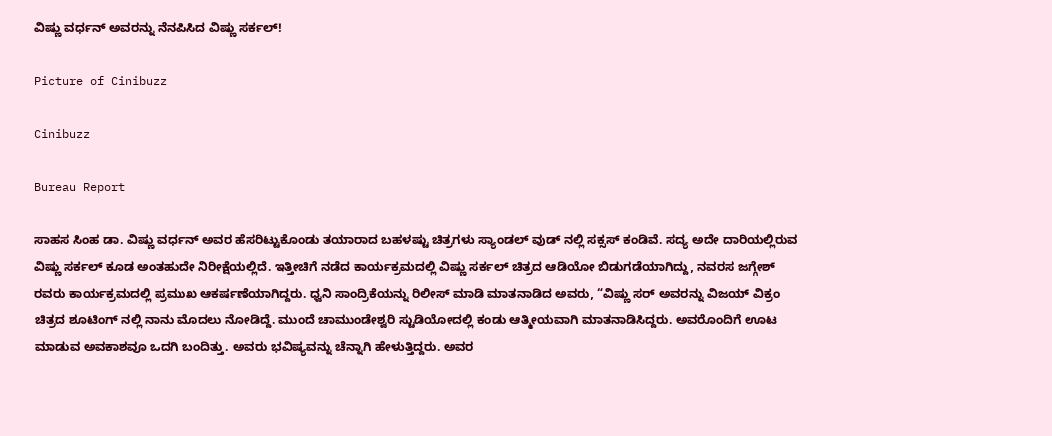ವಿಷ್ಣು ವರ್ಧನ್ ಅವರನ್ನು ನೆನಪಿಸಿದ ವಿಷ್ಣು ಸರ್ಕಲ್!

Picture of Cinibuzz

Cinibuzz

Bureau Report

ಸಾಹಸ ಸಿಂಹ ಡಾ. ವಿಷ್ಣು ವರ್ಧನ್ ಅವರ ಹೆಸರಿಟ್ಟುಕೊಂಡು ತಯಾರಾದ ಬಹಳಷ್ಟು ಚಿತ್ರಗಳು ಸ್ಯಾಂಡಲ್ ವುಡ್ ನಲ್ಲಿ ಸಕ್ಸಸ್ ಕಂಡಿವೆ. ಸದ್ಯ ಅದೇ ದಾರಿಯಲ್ಲಿರುವ ವಿಷ್ಣು ಸರ್ಕಲ್ ಕೂಡ ಅಂತಹುದೇ ನಿರೀಕ್ಷೆಯಲ್ಲಿದೆ. ಇತ್ತೀಚಿಗೆ ನಡೆದ ಕಾರ್ಯಕ್ರಮದಲ್ಲಿ ವಿಷ್ಣು ಸರ್ಕಲ್ ಚಿತ್ರದ ಆಡಿಯೋ ಬಿಡುಗಡೆಯಾಗಿದ್ದು, ನವರಸ ಜಗ್ಗೇಶ್ ರವರು ಕಾರ್ಯಕ್ರಮದಲ್ಲಿ ಪ್ರಮುಖ ಆಕರ್ಷಣೆಯಾಗಿದ್ದರು. ಧ್ವನಿ ಸಾಂದ್ರಿಕೆಯನ್ನು ರಿಲೀಸ್ ಮಾಡಿ ಮಾತನಾಡಿದ ಅವರು, “ವಿಷ್ಣು ಸರ್ ಅವರನ್ನು ವಿಜಯ್ ವಿಕ್ರಂ ಚಿತ್ರದ ಶೂಟಿಂಗ್ ನಲ್ಲಿ ನಾನು ಮೊದಲು ನೋಡಿದ್ದೆ. ಮುಂದೆ ಚಾಮುಂಡೇಶ್ವರಿ ಸ್ಟುಡಿಯೋದಲ್ಲಿ ಕಂಡು ಆತ್ಮೀಯವಾಗಿ ಮಾತನಾಡಿಸಿದ್ದರು. ಅವರೊಂದಿಗೆ ಊಟ ಮಾಡುವ ಅವಕಾಶವೂ ಒದಗಿ ಬಂದಿತ್ತು. ಅವರು ಭವಿಷ್ಯವನ್ನು ಚೆನ್ನಾಗಿ ಹೇಳುತ್ತಿದ್ದರು. ಅವರ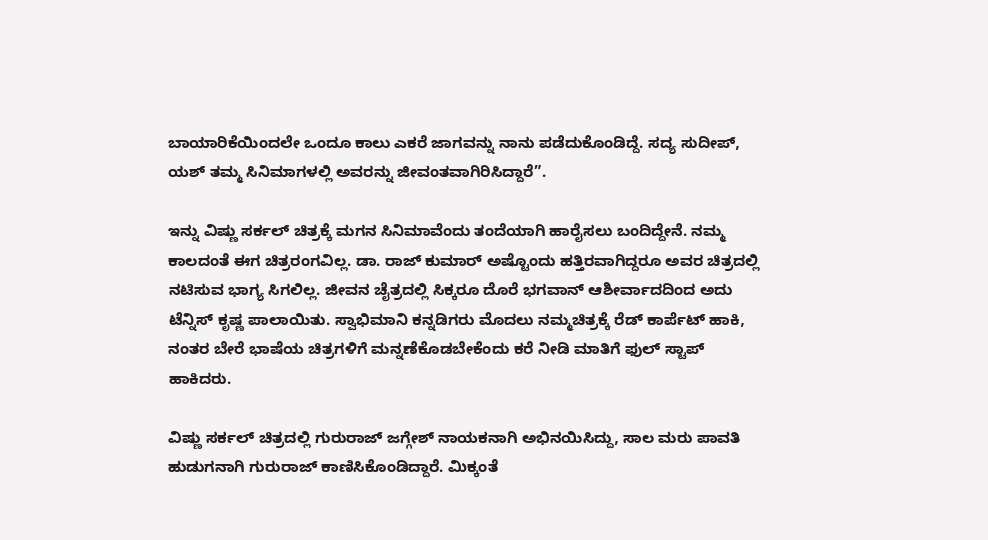ಬಾಯಾರಿಕೆಯಿಂದಲೇ ಒಂದೂ ಕಾಲು ಎಕರೆ ಜಾಗವನ್ನು ನಾನು ಪಡೆದುಕೊಂಡಿದ್ದೆ. ಸದ್ಯ ಸುದೀಪ್, ಯಶ್ ತಮ್ಮ ಸಿನಿಮಾಗಳಲ್ಲಿ ಅವರನ್ನು ಜೀವಂತವಾಗಿರಿಸಿದ್ದಾರೆ”.

ಇನ್ನು ವಿಷ್ಣು ಸರ್ಕಲ್ ಚಿತ್ರಕ್ಕೆ ಮಗನ ಸಿನಿಮಾವೆಂದು ತಂದೆಯಾಗಿ ಹಾರೈಸಲು ಬಂದಿದ್ದೇನೆ. ನಮ್ಮ ಕಾಲದಂತೆ ಈಗ ಚಿತ್ರರಂಗವಿಲ್ಲ. ಡಾ. ರಾಜ್ ಕುಮಾರ್ ಅಷ್ಟೊಂದು ಹತ್ತಿರವಾಗಿದ್ದರೂ ಅವರ ಚಿತ್ರದಲ್ಲಿ ನಟಿಸುವ ಭಾಗ್ಯ ಸಿಗಲಿಲ್ಲ. ಜೀವನ ಚೈತ್ರದಲ್ಲಿ ಸಿಕ್ಕರೂ ದೊರೆ ಭಗವಾನ್ ಆಶೀರ್ವಾದದಿಂದ ಅದು ಟೆನ್ನಿಸ್ ಕೃಷ್ಣ ಪಾಲಾಯಿತು. ಸ್ವಾಭಿಮಾನಿ ಕನ್ನಡಿಗರು ಮೊದಲು ನಮ್ಮಚಿತ್ರಕ್ಕೆ ರೆಡ್‍ ಕಾರ್ಪೆಟ್ ಹಾಕಿ, ನಂತರ ಬೇರೆ ಭಾಷೆಯ ಚಿತ್ರಗಳಿಗೆ ಮನ್ನಣೆಕೊಡಬೇಕೆಂದು ಕರೆ ನೀಡಿ ಮಾತಿಗೆ ಫುಲ್ ಸ್ಟಾಪ್ ಹಾಕಿದರು.

ವಿಷ್ಣು ಸರ್ಕಲ್ ಚಿತ್ರದಲ್ಲಿ ಗುರುರಾಜ್ ಜಗ್ಗೇಶ್ ನಾಯಕನಾಗಿ ಅಭಿನಯಿಸಿದ್ದು, ಸಾಲ ಮರು ಪಾವತಿ ಹುಡುಗನಾಗಿ ಗುರುರಾಜ್ ಕಾಣಿಸಿಕೊಂಡಿದ್ದಾರೆ. ಮಿಕ್ಕಂತೆ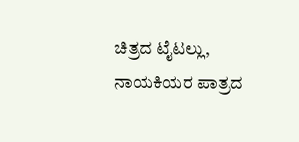ಚಿತ್ರದ ಟೈಟಲ್ಲು, ನಾಯಕಿಯರ ಪಾತ್ರದ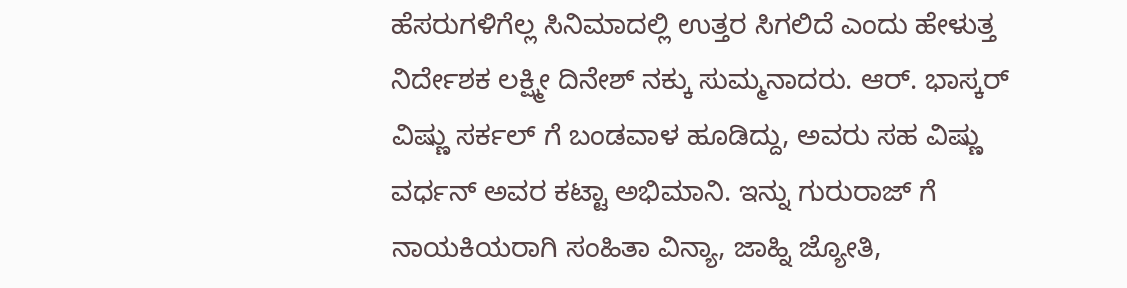ಹೆಸರುಗಳಿಗೆಲ್ಲ ಸಿನಿಮಾದಲ್ಲಿ ಉತ್ತರ ಸಿಗಲಿದೆ ಎಂದು ಹೇಳುತ್ತ ನಿರ್ದೇಶಕ ಲಕ್ಷ್ಮೀ ದಿನೇಶ್ ನಕ್ಕು ಸುಮ್ಮನಾದರು. ಆರ್. ಭಾಸ್ಕರ್ ವಿಷ್ಣು ಸರ್ಕಲ್ ಗೆ ಬಂಡವಾಳ ಹೂಡಿದ್ದು, ಅವರು ಸಹ ವಿಷ್ಣು ವರ್ಧನ್ ಅವರ ಕಟ್ಟಾ ಅಭಿಮಾನಿ. ಇನ್ನು ಗುರುರಾಜ್ ಗೆ ನಾಯಕಿಯರಾಗಿ ಸಂಹಿತಾ ವಿನ್ಯಾ, ಜಾಹ್ನಿ ಜ್ಯೋತಿ,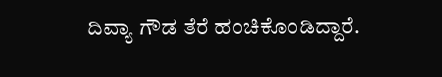ದಿವ್ಯಾ ಗೌಡ ತೆರೆ ಹಂಚಿಕೊಂಡಿದ್ದಾರೆ.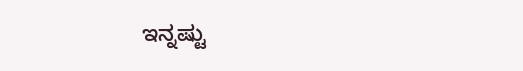ಇನ್ನಷ್ಟು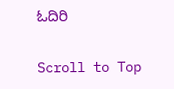ಓದಿರಿ

Scroll to Top